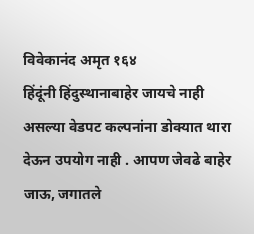विवेकानंद अमृत १६४
हिंदूंनी हिंदुस्थानाबाहेर जायचे नाही असल्या वेडपट कल्पनांना डोक्यात थारा देऊन उपयोग नाही . आपण जेवढे बाहेर जाऊ, जगातले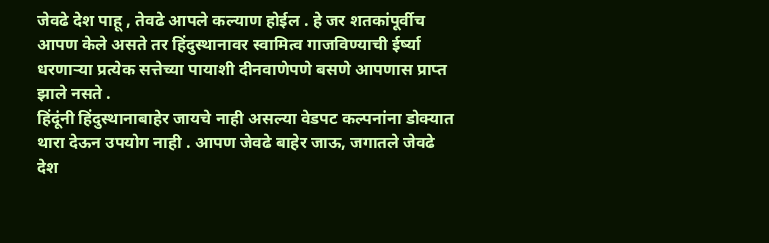जेवढे देश पाहू , तेवढे आपले कल्याण होईल . हे जर शतकांपूर्वीच आपण केले असते तर हिंदुस्थानावर स्वामित्व गाजविण्याची ईर्ष्या धरणाऱ्या प्रत्येक सत्तेच्या पायाशी दीनवाणेपणे बसणे आपणास प्राप्त झाले नसते .
हिंदूंनी हिंदुस्थानाबाहेर जायचे नाही असल्या वेडपट कल्पनांना डोक्यात थारा देऊन उपयोग नाही . आपण जेवढे बाहेर जाऊ, जगातले जेवढे देश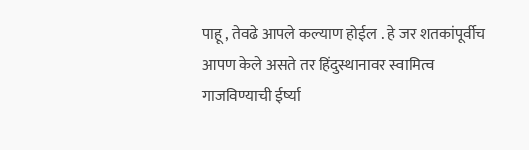पाहू , तेवढे आपले कल्याण होईल . हे जर शतकांपूर्वीच आपण केले असते तर हिंदुस्थानावर स्वामित्व गाजविण्याची ईर्ष्या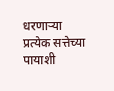धरणाऱ्या प्रत्येक सत्तेच्या पायाशी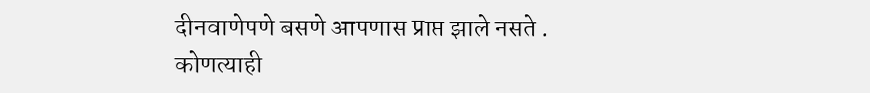दीनवाणेपणे बसणे आपणास प्राप्त झाले नसते .
कोणत्याही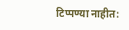टिप्पण्या नाहीत: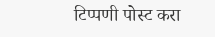टिप्पणी पोस्ट करा